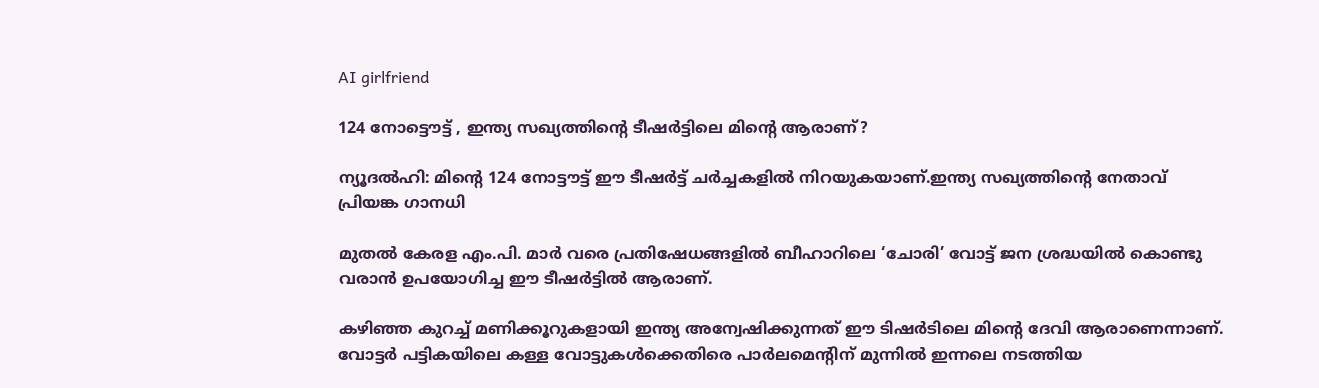AI girlfriend

124 നോട്ടൌട്ട് , ഇന്ത്യ സഖ്യത്തിൻ്റെ ടീഷർട്ടിലെ മിൻ്റെ ആരാണ്?

ന്യൂദല്‍ഹി: മിൻ്റെ 124 നോട്ടൗട്ട് ഈ ടീഷർട്ട് ചർച്ചകളിൽ നിറയുകയാണ്.ഇന്ത്യ സഖ്യത്തിൻ്റെ നേതാവ് പ്രിയങ്ക ഗാനധി

മുതൽ കേരള എം.പി. മാർ വരെ പ്രതിഷേധങ്ങളിൽ ബീഹാറിലെ ‘ചോരി’ വോട്ട് ജന ശ്രദ്ധയിൽ കൊണ്ടു വരാൻ ഉപയോഗിച്ച ഈ ടീഷർട്ടിൽ ആരാണ്.

കഴിഞ്ഞ കുറച്ച് മണിക്കൂറുകളായി ഇന്ത്യ അന്വേഷിക്കുന്നത് ഈ ടിഷർടിലെ മിൻ്റെ ദേവി ആരാണെന്നാണ്. വോട്ടര്‍ പട്ടികയിലെ കള്ള വോട്ടുകള്‍ക്കെതിരെ പാര്‍ലമെന്റിന് മുന്നില്‍ ഇന്നലെ നടത്തിയ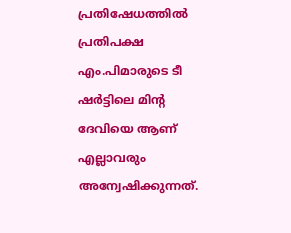പ്രതിഷേധത്തില്‍ പ്രതിപക്ഷ എം.പിമാരുടെ ടീ ഷര്‍ട്ടിലെ മിന്റ ദേവിയെ ആണ് എല്ലാവരും അന്വേഷിക്കുന്നത്.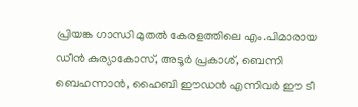പ്രിയങ്ക ഗാന്ധി മുതല്‍ കേരളത്തിലെ എം.പിമാരായ ഡീന്‍ കുര്യാകോസ്, അടൂര്‍ പ്രകാശ്, ബെന്നി ബെഹന്നാന്‍, ഹൈബി ഈഡന്‍ എന്നിവര്‍ ഈ ടീ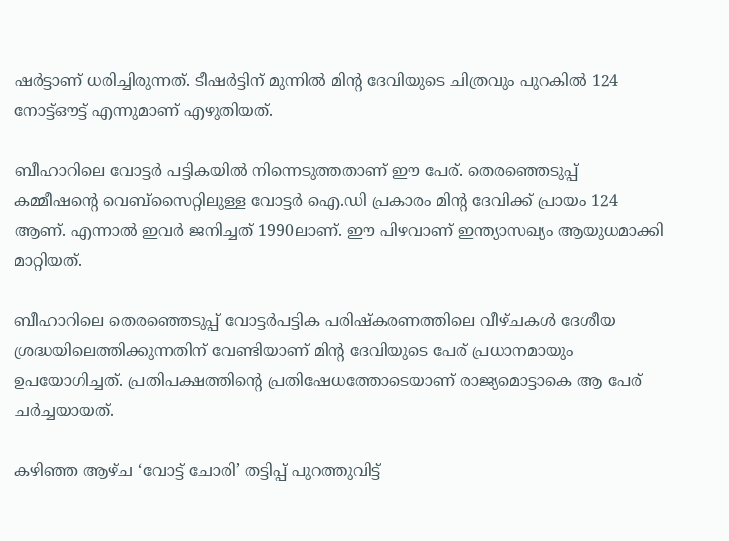ഷര്‍ട്ടാണ് ധരിച്ചിരുന്നത്. ടീഷര്‍ട്ടിന് മുന്നില്‍ മിന്റ ദേവിയുടെ ചിത്രവും പുറകില്‍ 124 നോട്ട്ഔട്ട് എന്നുമാണ് എഴുതിയത്.

ബീഹാറിലെ വോട്ടര്‍ പട്ടികയിൽ നിന്നെടുത്തതാണ് ഈ പേര്. തെരഞ്ഞെടുപ്പ് കമ്മീഷന്റെ വെബ്‌സൈറ്റിലുള്ള വോട്ടര്‍ ഐ.ഡി പ്രകാരം മിന്റ ദേവിക്ക് പ്രായം 124 ആണ്. എന്നാല്‍ ഇവര്‍ ജനിച്ചത് 1990ലാണ്. ഈ പിഴവാണ് ഇന്ത്യാസഖ്യം ആയുധമാക്കി മാറ്റിയത്.

ബീഹാറിലെ തെരഞ്ഞെടുപ്പ് വോട്ടര്‍പട്ടിക പരിഷ്‌കരണത്തിലെ വീഴ്ചകള്‍ ദേശീയ ശ്രദ്ധയിലെത്തിക്കുന്നതിന് വേണ്ടിയാണ് മിന്റ ദേവിയുടെ പേര് പ്രധാനമായും ഉപയോഗിച്ചത്. പ്രതിപക്ഷത്തിന്റെ പ്രതിഷേധത്തോടെയാണ് രാജ്യമൊട്ടാകെ ആ പേര് ചര്‍ച്ചയായത്.

കഴിഞ്ഞ ആഴ്ച ‘വോട്ട് ചോരി’ തട്ടിപ്പ് പുറത്തുവിട്ട്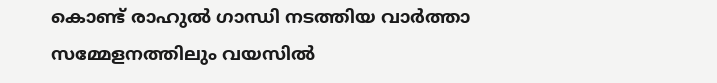കൊണ്ട് രാഹുല്‍ ഗാന്ധി നടത്തിയ വാര്‍ത്താ സമ്മേളനത്തിലും വയസില്‍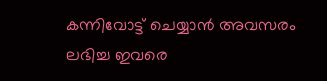കന്നിവോട്ട് ചെയ്യാന്‍ അവസരം ലഭിച്ച ഇവരെ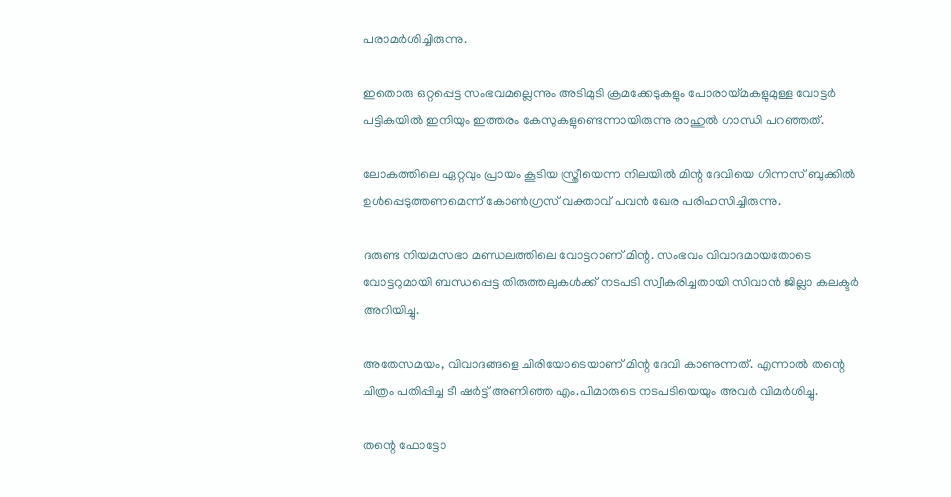പരാമര്‍ശിച്ചിരുന്നു.

ഇതൊരു ഒറ്റപ്പെട്ട സംഭവമല്ലെന്നും അടിമുടി ക്രമക്കേടുകളും പോരായ്മകളുമുള്ള വോട്ടര്‍ പട്ടികയില്‍ ഇനിയും ഇത്തരം കേസുകളുണ്ടെന്നായിരുന്നു രാഹുല്‍ ഗാന്ധി പറഞ്ഞത്.

ലോകത്തിലെ ഏറ്റവും പ്രായം കൂടിയ സ്ത്രീയെന്ന നിലയില്‍ മിന്റ ദേവിയെ ഗിന്നസ് ബുക്കില്‍ ഉള്‍പ്പെടുത്തണമെന്ന് കോണ്‍ഗ്രസ് വക്താവ് പവന്‍ ഖേര പരിഹസിച്ചിരുന്നു.

ദരുണ്ട നിയമസഭാ മണ്ഡലത്തിലെ വോട്ടറാണ് മിന്റ. സംഭവം വിവാദമായതോടെ വോട്ടറുമായി ബന്ധപ്പെട്ട തിരുത്തലുകള്‍ക്ക് നടപടി സ്വീകരിച്ചതായി സിവാന്‍ ജില്ലാ കലക്ടര്‍ അറിയിച്ചു.

അതേസമയം, വിവാദങ്ങളെ ചിരിയോടെയാണ് മിന്റ ദേവി കാണുന്നത്. എന്നാല്‍ തന്റെ ചിത്രം പതിപ്പിച്ച ടീ ഷര്‍ട്ട് അണിഞ്ഞ എം.പിമാരുടെ നടപടിയെയും അവര്‍ വിമര്‍ശിച്ചു.

തന്റെ ഫോട്ടോ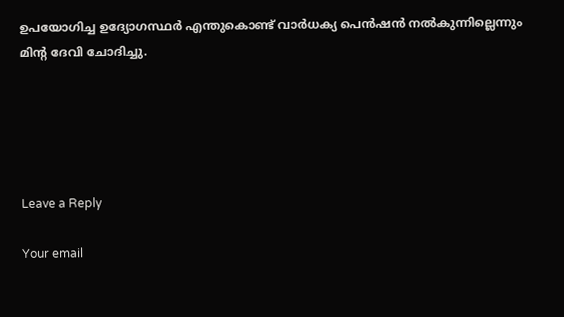ഉപയോഗിച്ച ഉദ്യോഗസ്ഥര്‍ എന്തുകൊണ്ട് വാര്‍ധക്യ പെന്‍ഷന്‍ നല്‍കുന്നില്ലെന്നും മിൻ്റ ദേവി ചോദിച്ചു.





Leave a Reply

Your email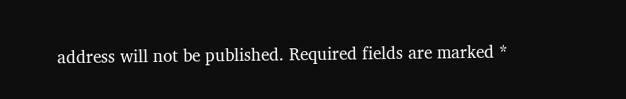address will not be published. Required fields are marked *